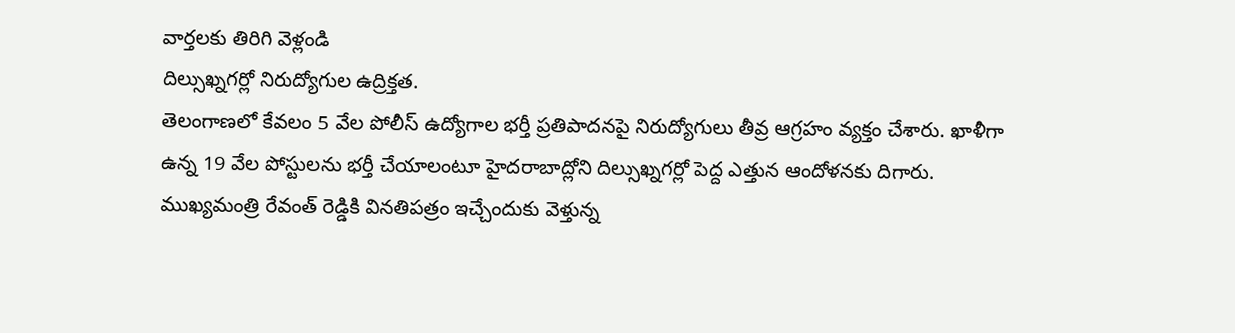వార్తలకు తిరిగి వెళ్లండి
దిల్సుఖ్నగర్లో నిరుద్యోగుల ఉద్రిక్తత.
తెలంగాణలో కేవలం 5 వేల పోలీస్ ఉద్యోగాల భర్తీ ప్రతిపాదనపై నిరుద్యోగులు తీవ్ర ఆగ్రహం వ్యక్తం చేశారు. ఖాళీగా ఉన్న 19 వేల పోస్టులను భర్తీ చేయాలంటూ హైదరాబాద్లోని దిల్సుఖ్నగర్లో పెద్ద ఎత్తున ఆందోళనకు దిగారు.
ముఖ్యమంత్రి రేవంత్ రెడ్డికి వినతిపత్రం ఇచ్చేందుకు వెళ్తున్న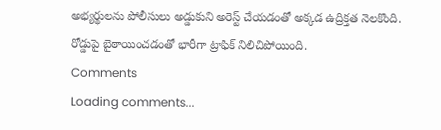అభ్యర్థులను పోలీసులు అడ్డుకుని అరెస్ట్ చేయడంతో అక్కడ ఉద్రిక్తత నెలకొంది. రోడ్డుపై బైఠాయించడంతో భారీగా ట్రాఫిక్ నిలిచిపోయింది.
Comments
Loading comments...